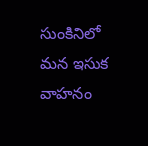సుంకినిలో మన ఇసుక వాహనం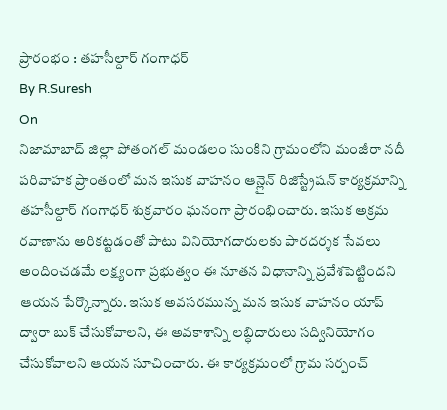ప్రారంభం : తహసీల్దార్ గంగాధర్
By R.Suresh
On
నిజామాబాద్ జిల్లా పోతంగల్ మండలం సుంకిని గ్రామంలోని మంజీరా నదీ పరివాహక ప్రాంతంలో మన ఇసుక వాహనం ఆన్లైన్ రిజిస్ట్రేషన్ కార్యక్రమాన్ని తహసీల్దార్ గంగాధర్ శుక్రవారం ఘనంగా ప్రారంభించారు. ఇసుక అక్రమ రవాణాను అరికట్టడంతో పాటు వినియోగదారులకు పారదర్శక సేవలు అందించడమే లక్ష్యంగా ప్రభుత్వం ఈ నూతన విధానాన్ని ప్రవేశపెట్టిందని ఆయన పేర్కొన్నారు. ఇసుక అవసరమున్న మన ఇసుక వాహనం యాప్ ద్వారా బుక్ చేసుకోవాలని, ఈ అవకాశాన్ని లబ్ధిదారులు సద్వినియోగం చేసుకోవాలని ఆయన సూచించారు. ఈ కార్యక్రమంలో గ్రామ సర్పంచ్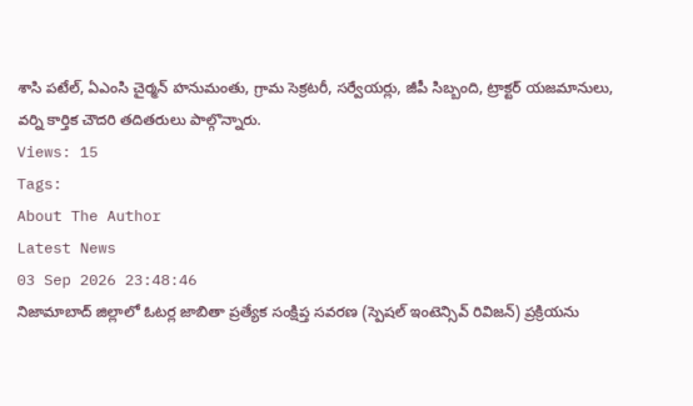శాసి పటేల్, ఏఎంసి చైర్మన్ హనుమంతు, గ్రామ సెక్రటరీ, సర్వేయర్లు, జీపీ సిబ్బంది, ట్రాక్టర్ యజమానులు, వర్ని కార్తిక చౌదరి తదితరులు పాల్గొన్నారు.
Views: 15
Tags:
About The Author
Latest News
03 Sep 2026 23:48:46
నిజామాబాద్ జిల్లాలో ఓటర్ల జాబితా ప్రత్యేక సంక్షిప్త సవరణ (స్పెషల్ ఇంటెన్సివ్ రివిజన్) ప్రక్రియను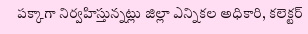పక్కాగా నిర్వహిస్తున్నట్లు జిల్లా ఎన్నికల అధికారి, కలెక్టర్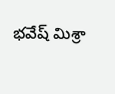భవేష్ మిశ్రా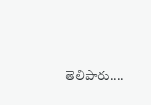తెలిపారు....